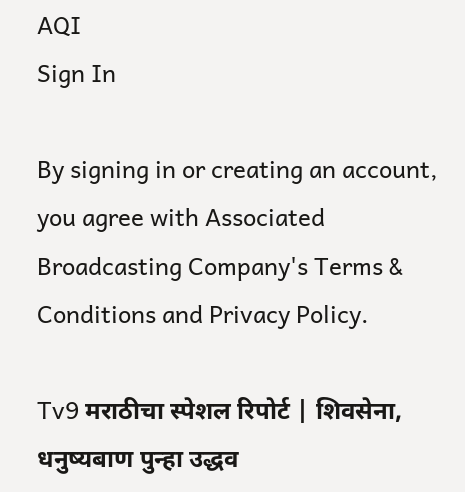AQI
Sign In

By signing in or creating an account, you agree with Associated Broadcasting Company's Terms & Conditions and Privacy Policy.

Tv9 मराठीचा स्पेशल रिपोर्ट | शिवसेना, धनुष्यबाण पुन्हा उद्धव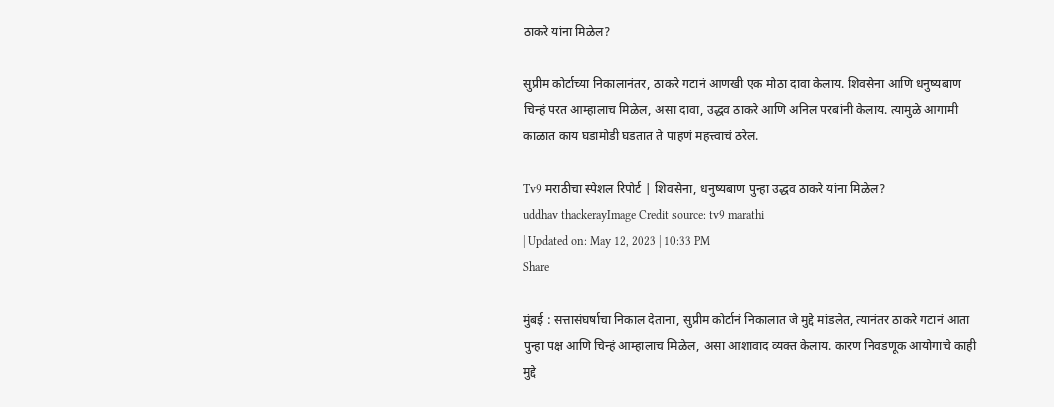ठाकरे यांना मिळेल?

सुप्रीम कोर्टाच्या निकालानंतर, ठाकरे गटानं आणखी एक मोठा दावा केलाय. शिवसेना आणि धनुष्यबाण चिन्हं परत आम्हालाच मिळेल, असा दावा, उद्धव ठाकरे आणि अनिल परबांनी केलाय. त्यामुळे आगामी काळात काय घडामोडी घडतात ते पाहणं महत्त्वाचं ठरेल.

Tv9 मराठीचा स्पेशल रिपोर्ट | शिवसेना, धनुष्यबाण पुन्हा उद्धव ठाकरे यांना मिळेल?
uddhav thackerayImage Credit source: tv9 marathi
| Updated on: May 12, 2023 | 10:33 PM
Share

मुंबई : सत्तासंघर्षाचा निकाल देताना, सुप्रीम कोर्टानं निकालात जे मुद्दे मांडलेत, त्यानंतर ठाकरे गटानं आता पुन्हा पक्ष आणि चिन्हं आम्हालाच मिळेल, असा आशावाद व्यक्त केलाय. कारण निवडणूक आयोगाचे काही मुद्दे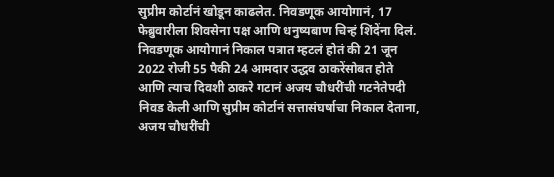सुप्रीम कोर्टानं खोडून काढलेत. निवडणूक आयोगानं, 17 फेब्रुवारीला शिवसेना पक्ष आणि धनुष्यबाण चिन्हं शिंदेंना दिलं. निवडणूक आयोगानं निकाल पत्रात म्हटलं होतं की 21 जून 2022 रोजी 55 पैकी 24 आमदार उद्धव ठाकरेंसोबत होते आणि त्याच दिवशी ठाकरे गटानं अजय चौधरींची गटनेतेपदी निवड केली आणि सुप्रीम कोर्टानं सत्तासंघर्षाचा निकाल देताना, अजय चौधरींची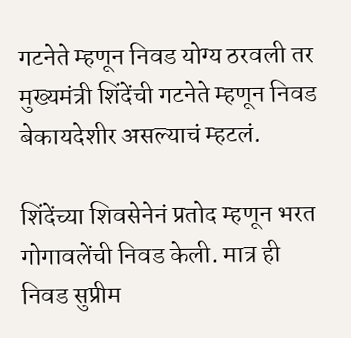गटनेते म्हणून निवड योग्य ठरवली तर मुख्यमंत्री शिंदेंची गटनेते म्हणून निवड बेकायदेशीर असल्याचं म्हटलं.

शिंदेंच्या शिवसेनेनं प्रतोद म्हणून भरत गोगावलेंची निवड केली. मात्र ही निवड सुप्रीम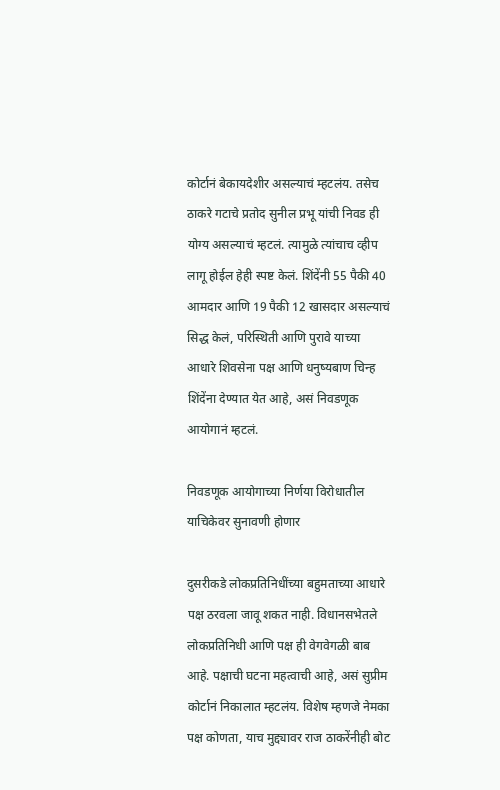कोर्टानं बेकायदेशीर असल्याचं म्हटलंय. तसेच ठाकरे गटाचे प्रतोद सुनील प्रभू यांची निवड ही योग्य असल्याचं म्हटलं. त्यामुळे त्यांचाच व्हीप लागू होईल हेही स्पष्ट केलं. शिंदेंनी 55 पैकी 40 आमदार आणि 19 पैकी 12 खासदार असल्याचं सिद्ध केलं, परिस्थिती आणि पुरावे याच्या आधारे शिवसेना पक्ष आणि धनुष्यबाण चिन्ह शिंदेंना देण्यात येत आहे, असं निवडणूक आयोगानं म्हटलं.

निवडणूक आयोगाच्या निर्णया विरोधातील याचिकेवर सुनावणी होणार

दुसरीकडे लोकप्रतिनिधींच्या बहुमताच्या आधारे पक्ष ठरवला जावू शकत नाही. विधानसभेतले लोकप्रतिनिधी आणि पक्ष ही वेगवेगळी बाब आहे. पक्षाची घटना महत्वाची आहे, असं सुप्रीम कोर्टानं निकालात म्हटलंय. विशेष म्हणजे नेमका पक्ष कोणता, याच मुद्द्यावर राज ठाकरेंनीही बोट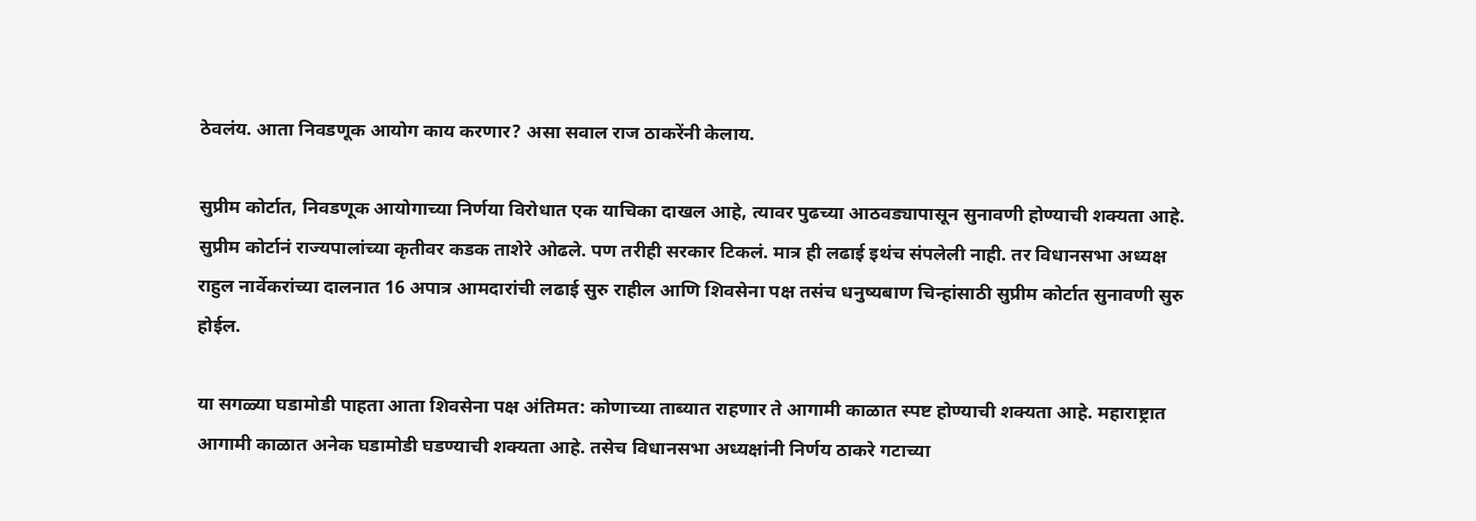ठेवलंय. आता निवडणूक आयोग काय करणार? असा सवाल राज ठाकरेंनी केलाय.

सुप्रीम कोर्टात, निवडणूक आयोगाच्या निर्णया विरोधात एक याचिका दाखल आहे, त्यावर पुढच्या आठवड्यापासून सुनावणी होण्याची शक्यता आहे. सुप्रीम कोर्टानं राज्यपालांच्या कृतीवर कडक ताशेरे ओढले. पण तरीही सरकार टिकलं. मात्र ही लढाई इथंच संपलेली नाही. तर विधानसभा अध्यक्ष राहुल नार्वेकरांच्या दालनात 16 अपात्र आमदारांची लढाई सुरु राहील आणि शिवसेना पक्ष तसंच धनुष्यबाण चिन्हांसाठी सुप्रीम कोर्टात सुनावणी सुरु होईल.

या सगळ्या घडामोडी पाहता आता शिवसेना पक्ष अंतिमत: कोणाच्या ताब्यात राहणार ते आगामी काळात स्पष्ट होण्याची शक्यता आहे. महाराष्ट्रात आगामी काळात अनेक घडामोडी घडण्याची शक्यता आहे. तसेच विधानसभा अध्यक्षांनी निर्णय ठाकरे गटाच्या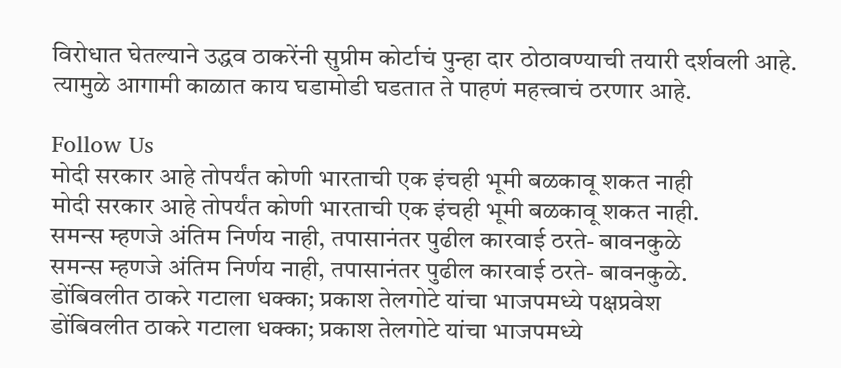विरोधात घेतल्याने उद्धव ठाकरेंनी सुप्रीम कोर्टाचं पुन्हा दार ठोठावण्याची तयारी दर्शवली आहे. त्यामुळे आगामी काळात काय घडामोडी घडतात ते पाहणं महत्त्वाचं ठरणार आहे.

Follow Us
मोदी सरकार आहे तोपर्यंत कोणी भारताची एक इंचही भूमी बळकावू शकत नाही
मोदी सरकार आहे तोपर्यंत कोणी भारताची एक इंचही भूमी बळकावू शकत नाही.
समन्स म्हणजे अंतिम निर्णय नाही, तपासानंतर पुढील कारवाई ठरते- बावनकुळे
समन्स म्हणजे अंतिम निर्णय नाही, तपासानंतर पुढील कारवाई ठरते- बावनकुळे.
डोंबिवलीत ठाकरे गटाला धक्का; प्रकाश तेलगोटे यांचा भाजपमध्ये पक्षप्रवेश
डोंबिवलीत ठाकरे गटाला धक्का; प्रकाश तेलगोटे यांचा भाजपमध्ये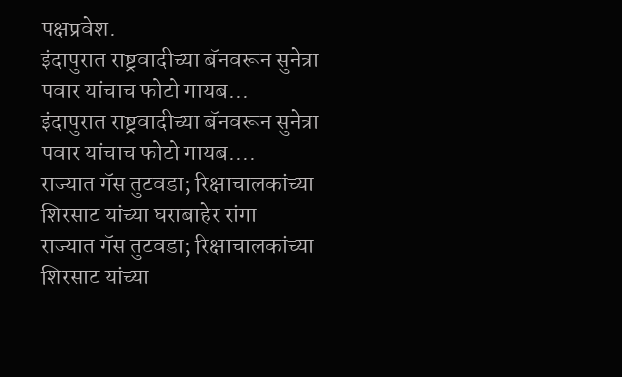पक्षप्रवेश.
इंदापुरात राष्ट्रवादीच्या बॅनवरून सुनेत्रा पवार यांचाच फोटो गायब...
इंदापुरात राष्ट्रवादीच्या बॅनवरून सुनेत्रा पवार यांचाच फोटो गायब....
राज्यात गॅस तुटवडा; रिक्षाचालकांच्या शिरसाट यांच्या घराबाहेर रांगा
राज्यात गॅस तुटवडा; रिक्षाचालकांच्या शिरसाट यांच्या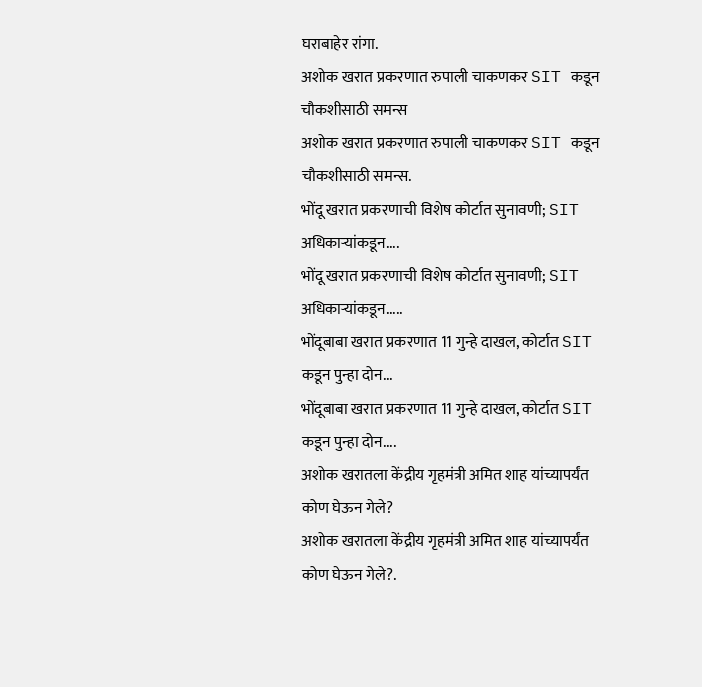घराबाहेर रांगा.
अशोक खरात प्रकरणात रुपाली चाकणकर SIT कडून चौकशीसाठी समन्स
अशोक खरात प्रकरणात रुपाली चाकणकर SIT कडून चौकशीसाठी समन्स.
भोंदू खरात प्रकरणाची विशेष कोर्टात सुनावणी; SIT अधिकाऱ्यांकडून....
भोंदू खरात प्रकरणाची विशेष कोर्टात सुनावणी; SIT अधिकाऱ्यांकडून.....
भोंदूबाबा खरात प्रकरणात 11 गुन्हे दाखल, कोर्टात SIT कडून पुन्हा दोन...
भोंदूबाबा खरात प्रकरणात 11 गुन्हे दाखल, कोर्टात SIT कडून पुन्हा दोन....
अशोक खरातला केंद्रीय गृहमंत्री अमित शाह यांच्यापर्यंत कोण घेऊन गेले?
अशोक खरातला केंद्रीय गृहमंत्री अमित शाह यांच्यापर्यंत कोण घेऊन गेले?.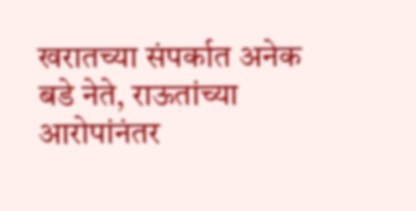खरातच्या संपर्कात अनेक बडे नेते, राऊतांच्या आरोपांनंतर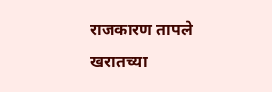राजकारण तापले
खरातच्या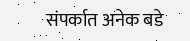संपर्कात अनेक बडे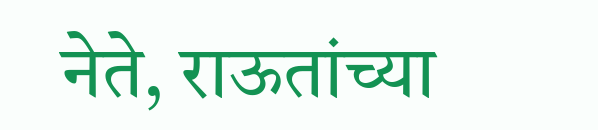नेते, राऊतांच्या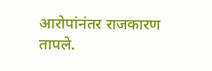आरोपांनंतर राजकारण तापले.